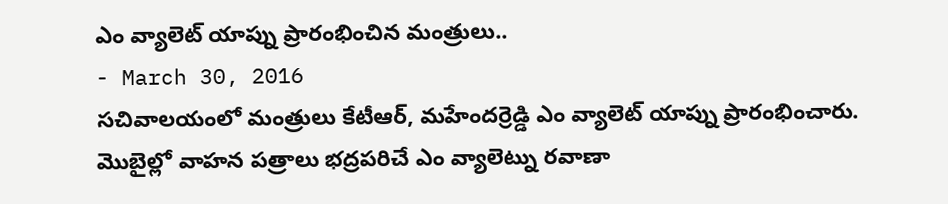ఎం వ్యాలెట్ యాప్ను ప్రారంభించిన మంత్రులు..
- March 30, 2016
సచివాలయంలో మంత్రులు కేటీఆర్, మహేందర్రెడ్డి ఎం వ్యాలెట్ యాప్ను ప్రారంభించారు. మొబైల్లో వాహన పత్రాలు భద్రపరిచే ఎం వ్యాలెట్ను రవాణా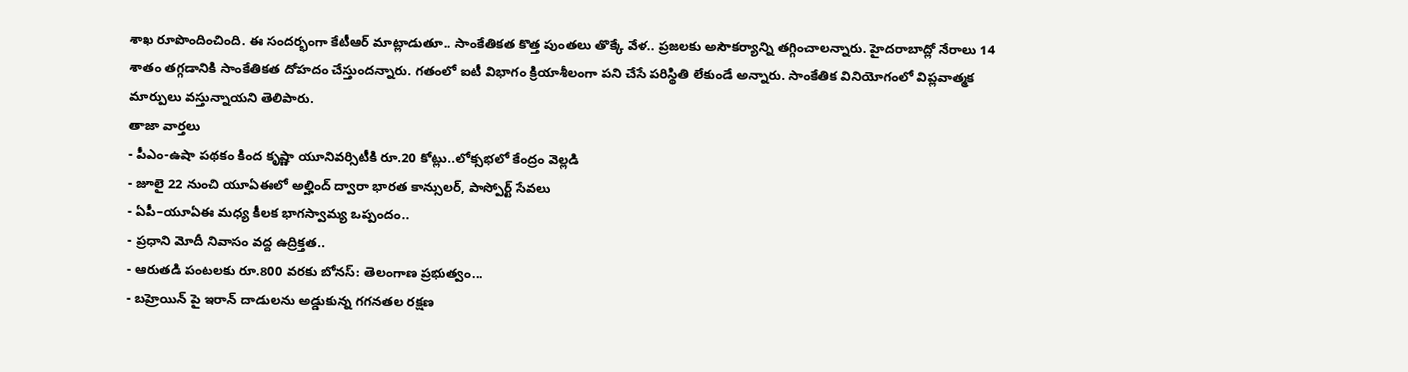శాఖ రూపొందించింది. ఈ సందర్భంగా కేటీఆర్ మాట్లాడుతూ.. సాంకేతికత కొత్త పుంతలు తొక్కే వేళ.. ప్రజలకు అసౌకర్యాన్ని తగ్గించాలన్నారు. హైదరాబాద్లో నేరాలు 14 శాతం తగ్గడానికి సాంకేతికత దోహదం చేస్తుందన్నారు. గతంలో ఐటీ విభాగం క్రియాశీలంగా పని చేసే పరిస్థితి లేకుండే అన్నారు. సాంకేతిక వినియోగంలో విప్లవాత్మక మార్పులు వస్తున్నాయని తెలిపారు.
తాజా వార్తలు
- పీఎం-ఉషా పథకం కింద కృష్ణా యూనివర్సిటీకి రూ.20 కోట్లు..లోక్సభలో కేంద్రం వెల్లడి
- జూలై 22 నుంచి యూఏఈలో అల్హింద్ ద్వారా భారత కాన్సులర్, పాస్పోర్ట్ సేవలు
- ఏపీ–యూఏఈ మధ్య కీలక భాగస్వామ్య ఒప్పందం..
- ప్రధాని మోదీ నివాసం వద్ద ఉద్రిక్తత..
- ఆరుతడి పంటలకు రూ.800 వరకు బోనస్: తెలంగాణ ప్రభుత్వం...
- బహ్రెయిన్ పై ఇరాన్ దాడులను అడ్డుకున్న గగనతల రక్షణ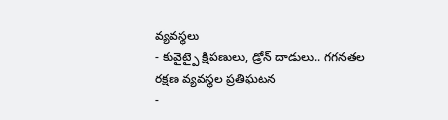వ్యవస్థలు
- కువైట్పై క్షిపణులు, డ్రోన్ దాడులు.. గగనతల రక్షణ వ్యవస్థల ప్రతిఘటన
-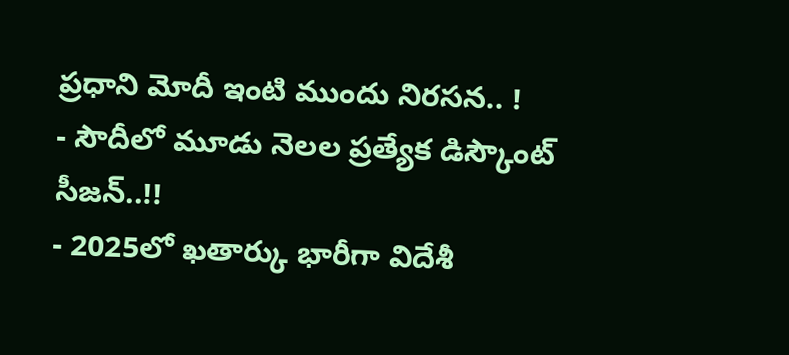ప్రధాని మోదీ ఇంటి ముందు నిరసన.. !
- సౌదీలో మూడు నెలల ప్రత్యేక డిస్కౌంట్ సీజన్..!!
- 2025లో ఖతార్కు భారీగా విదేశీ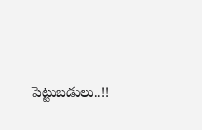పెట్టుబడులు..!!